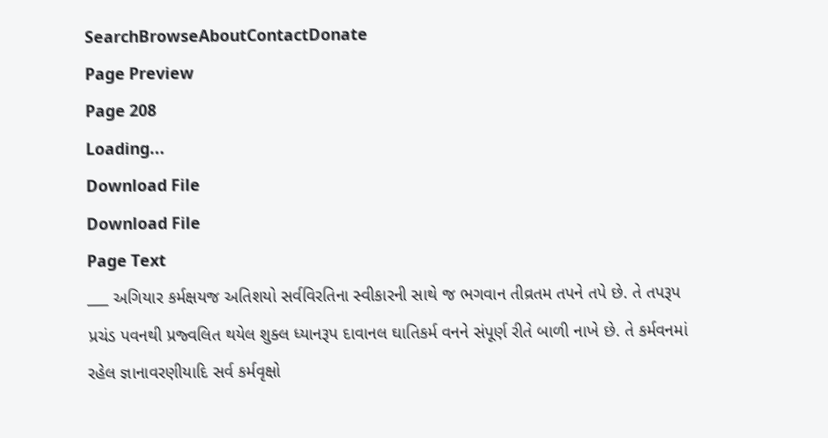SearchBrowseAboutContactDonate
Page Preview
Page 208
Loading...
Download File
Download File
Page Text
___ અગિયાર કર્મક્ષયજ અતિશયો સર્વવિરતિના સ્વીકારની સાથે જ ભગવાન તીવ્રતમ તપને તપે છે. તે તપરૂપ પ્રચંડ પવનથી પ્રજ્વલિત થયેલ શુક્લ ધ્યાનરૂપ દાવાનલ ઘાતિકર્મ વનને સંપૂર્ણ રીતે બાળી નાખે છે. તે કર્મવનમાં રહેલ જ્ઞાનાવરણીયાદિ સર્વ કર્મવૃક્ષો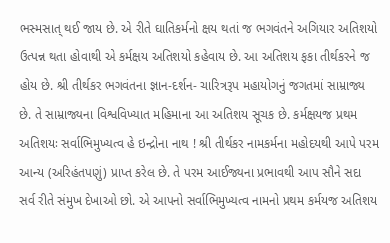ભસ્મસાત્ થઈ જાય છે. એ રીતે ઘાતિકર્મનો ક્ષય થતાં જ ભગવંતને અગિયાર અતિશયો ઉત્પન્ન થતા હોવાથી એ કર્મક્ષય અતિશયો કહેવાય છે. આ અતિશય ફકા તીર્થકરને જ હોય છે. શ્રી તીર્થકર ભગવંતના જ્ઞાન-દર્શન- ચારિત્રરૂપ મહાયોગનું જગતમાં સામ્રાજ્ય છે. તે સામ્રાજ્યના વિશ્વવિખ્યાત મહિમાના આ અતિશય સૂચક છે. કર્મક્ષયજ પ્રથમ અતિશયઃ સર્વાભિમુખ્યત્વ હે ઇન્દ્રોના નાથ ! શ્રી તીર્થકર નામકર્મના મહોદયથી આપે પરમ આન્ય (અરિહંતપણું) પ્રાપ્ત કરેલ છે. તે પરમ આઈજ્યના પ્રભાવથી આપ સૌને સદા સર્વ રીતે સંમુખ દેખાઓ છો. એ આપનો સર્વાભિમુખ્યત્વ નામનો પ્રથમ કર્મયજ અતિશય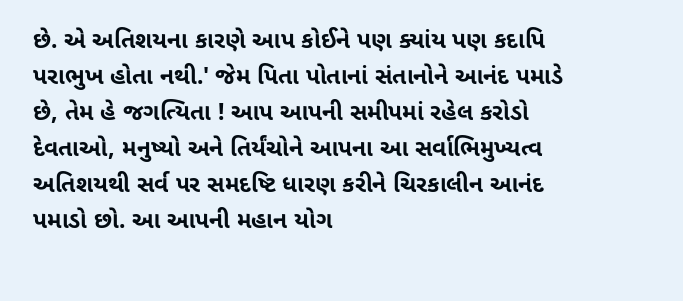છે. એ અતિશયના કારણે આપ કોઈને પણ ક્યાંય પણ કદાપિ પરાભુખ હોતા નથી.' જેમ પિતા પોતાનાં સંતાનોને આનંદ પમાડે છે, તેમ હે જગત્યિતા ! આપ આપની સમીપમાં રહેલ કરોડો દેવતાઓ, મનુષ્યો અને તિર્યંચોને આપના આ સર્વાભિમુખ્યત્વ અતિશયથી સર્વ પર સમદષ્ટિ ધારણ કરીને ચિરકાલીન આનંદ પમાડો છો. આ આપની મહાન યોગ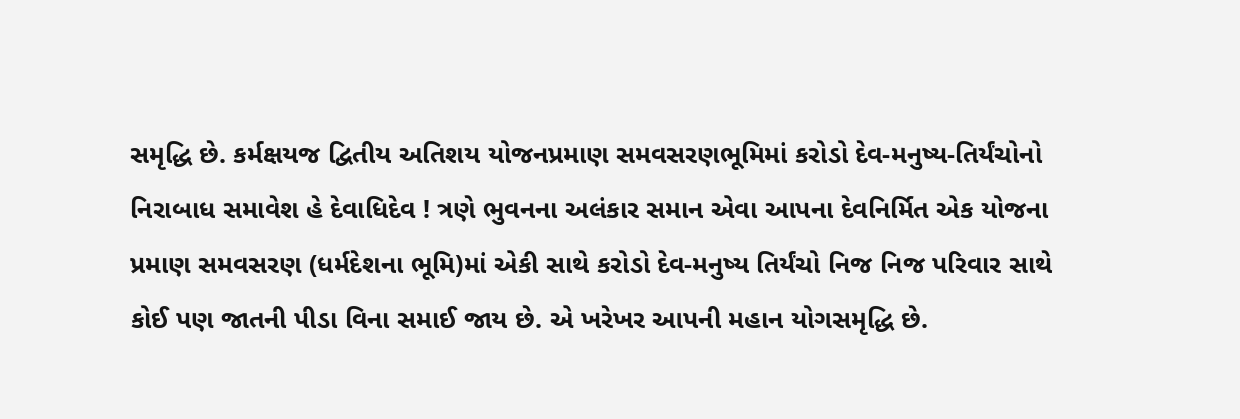સમૃદ્ધિ છે. કર્મક્ષયજ દ્વિતીય અતિશય યોજનપ્રમાણ સમવસરણભૂમિમાં કરોડો દેવ-મનુષ્ય-તિર્યંચોનો નિરાબાધ સમાવેશ હે દેવાધિદેવ ! ત્રણે ભુવનના અલંકાર સમાન એવા આપના દેવનિર્મિત એક યોજના પ્રમાણ સમવસરણ (ધર્મદેશના ભૂમિ)માં એકી સાથે કરોડો દેવ-મનુષ્ય તિર્યંચો નિજ નિજ પરિવાર સાથે કોઈ પણ જાતની પીડા વિના સમાઈ જાય છે. એ ખરેખર આપની મહાન યોગસમૃદ્ધિ છે.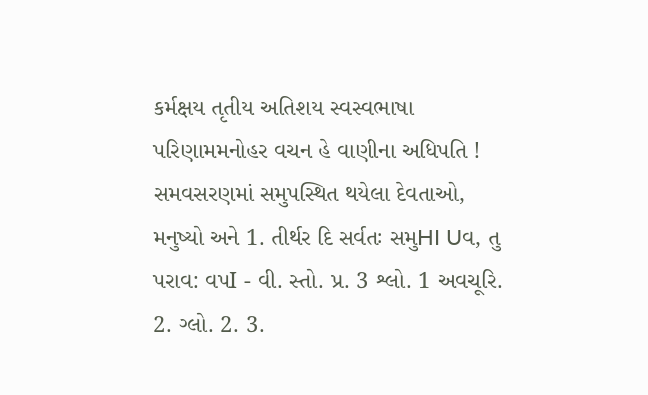કર્મક્ષય તૃતીય અતિશય સ્વસ્વભાષા પરિણામમનોહર વચન હે વાણીના અધિપતિ ! સમવસરણમાં સમુપસ્થિત થયેલા દેવતાઓ, મનુષ્યો અને 1. તીર્થર દિ સર્વતઃ સમુHI Uવ, તુ પરાવ: વપI - વી. સ્તો. પ્ર. 3 શ્લો. 1 અવચૂરિ. 2. ગ્લો. 2. 3.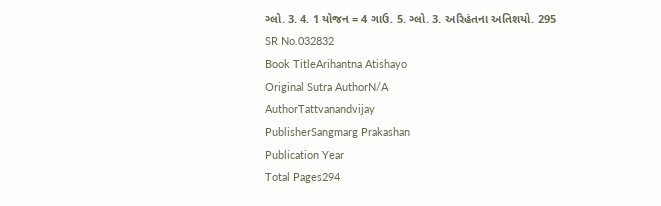ગ્લો. 3. 4. 1 યોજન = 4 ગાઉ. 5. ગ્લો. 3. અરિહંતના અતિશયો. 295
SR No.032832
Book TitleArihantna Atishayo
Original Sutra AuthorN/A
AuthorTattvanandvijay
PublisherSangmarg Prakashan
Publication Year
Total Pages294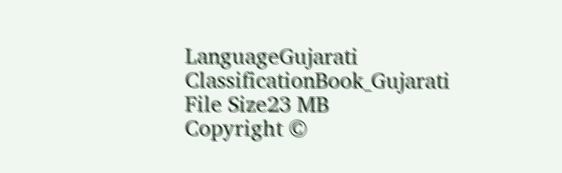LanguageGujarati
ClassificationBook_Gujarati
File Size23 MB
Copyright ©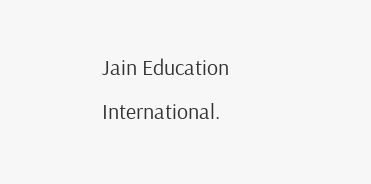Jain Education International.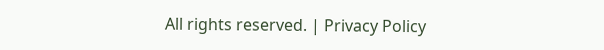All rights reserved. | Privacy Policy